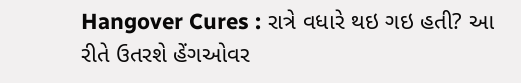Hangover Cures : રાત્રે વધારે થઇ ગઇ હતી? આ રીતે ઉતરશે હેંગઓવર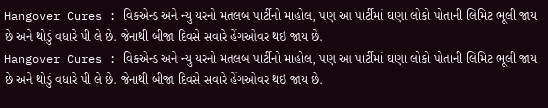Hangover Cures : વિકએન્ડ અને ન્યુ યરનો મતલબ પાર્ટીનો માહોલ, પણ આ પાર્ટીમાં ઘણા લોકો પોતાની લિમિટ ભૂલી જાય છે અને થોડું વધારે પી લે છે. જેનાથી બીજા દિવસે સવારે હેંગઓવર થઇ જાય છે.
Hangover Cures : વિકએન્ડ અને ન્યુ યરનો મતલબ પાર્ટીનો માહોલ, પણ આ પાર્ટીમાં ઘણા લોકો પોતાની લિમિટ ભૂલી જાય છે અને થોડું વધારે પી લે છે. જેનાથી બીજા દિવસે સવારે હેંગઓવર થઇ જાય છે.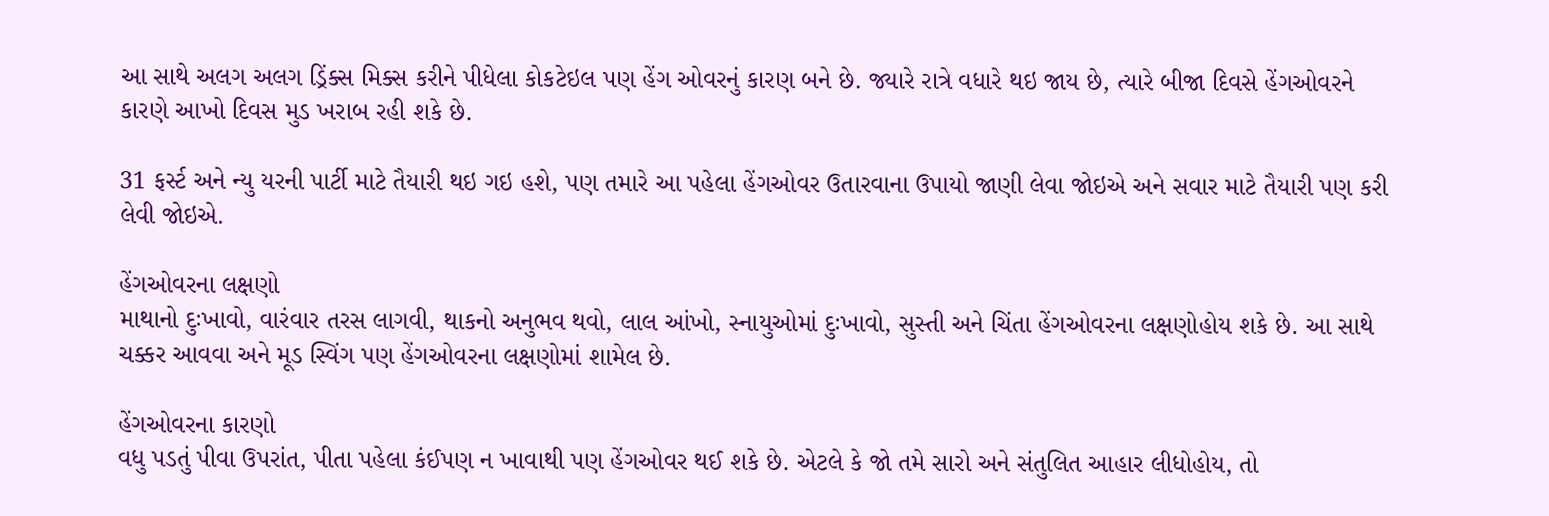આ સાથે અલગ અલગ ડ્રિંક્સ મિક્સ કરીને પીધેલા કોકટેઇલ પણ હેંગ ઓવરનું કારણ બને છે. જ્યારે રાત્રે વધારે થઇ જાય છે, ત્યારે બીજા દિવસે હેંગઓવરને કારણે આખો દિવસ મુડ ખરાબ રહી શકે છે.

31 ફર્સ્ટ અને ન્યુ યરની પાર્ટી માટે તૈયારી થઇ ગઇ હશે, પણ તમારે આ પહેલા હેંગઓવર ઉતારવાના ઉપાયો જાણી લેવા જોઇએ અને સવાર માટે તૈયારી પણ કરી લેવી જોઇએ.

હેંગઓવરના લક્ષણો
માથાનો દુઃખાવો, વારંવાર તરસ લાગવી, થાકનો અનુભવ થવો, લાલ આંખો, સ્નાયુઓમાં દુઃખાવો, સુસ્તી અને ચિંતા હેંગઓવરના લક્ષણોહોય શકે છે. આ સાથે ચક્કર આવવા અને મૂડ સ્વિંગ પણ હેંગઓવરના લક્ષણોમાં શામેલ છે.

હેંગઓવરના કારણો
વધુ પડતું પીવા ઉપરાંત, પીતા પહેલા કંઈપણ ન ખાવાથી પણ હેંગઓવર થઈ શકે છે. એટલે કે જો તમે સારો અને સંતુલિત આહાર લીધોહોય, તો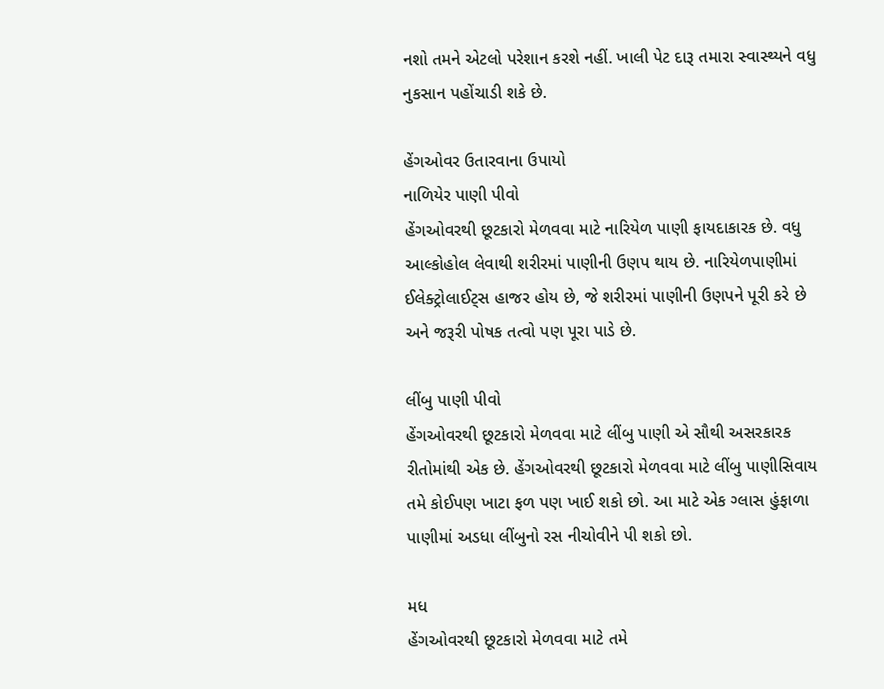નશો તમને એટલો પરેશાન કરશે નહીં. ખાલી પેટ દારૂ તમારા સ્વાસ્થ્યને વધુ નુકસાન પહોંચાડી શકે છે.

હેંગઓવર ઉતારવાના ઉપાયો
નાળિયેર પાણી પીવો
હેંગઓવરથી છૂટકારો મેળવવા માટે નારિયેળ પાણી ફાયદાકારક છે. વધુ આલ્કોહોલ લેવાથી શરીરમાં પાણીની ઉણપ થાય છે. નારિયેળપાણીમાં ઈલેક્ટ્રોલાઈટ્સ હાજર હોય છે, જે શરીરમાં પાણીની ઉણપને પૂરી કરે છે અને જરૂરી પોષક તત્વો પણ પૂરા પાડે છે.

લીંબુ પાણી પીવો
હેંગઓવરથી છૂટકારો મેળવવા માટે લીંબુ પાણી એ સૌથી અસરકારક રીતોમાંથી એક છે. હેંગઓવરથી છૂટકારો મેળવવા માટે લીંબુ પાણીસિવાય તમે કોઈપણ ખાટા ફળ પણ ખાઈ શકો છો. આ માટે એક ગ્લાસ હુંફાળા પાણીમાં અડધા લીંબુનો રસ નીચોવીને પી શકો છો.

મધ
હેંગઓવરથી છૂટકારો મેળવવા માટે તમે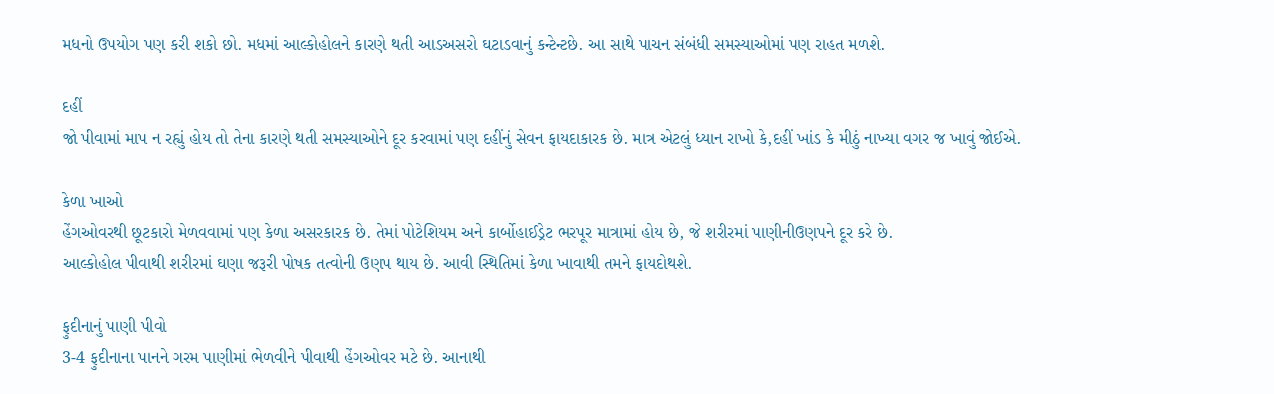મધનો ઉપયોગ પણ કરી શકો છો. મધમાં આલ્કોહોલને કારણે થતી આડઅસરો ઘટાડવાનું કન્ટેન્ટછે. આ સાથે પાચન સંબંધી સમસ્યાઓમાં પણ રાહત મળશે.

દહીં
જો પીવામાં માપ ન રહ્યું હોય તો તેના કારણે થતી સમસ્યાઓને દૂર કરવામાં પણ દહીંનું સેવન ફાયદાકારક છે. માત્ર એટલું ધ્યાન રાખો કે,દહીં ખાંડ કે મીઠું નાખ્યા વગર જ ખાવું જોઈએ.

કેળા ખાઓ
હેંગઓવરથી છૂટકારો મેળવવામાં પણ કેળા અસરકારક છે. તેમાં પોટેશિયમ અને કાર્બોહાઈડ્રેટ ભરપૂર માત્રામાં હોય છે, જે શરીરમાં પાણીનીઉણપને દૂર કરે છે.
આલ્કોહોલ પીવાથી શરીરમાં ઘણા જરૂરી પોષક તત્વોની ઉણપ થાય છે. આવી સ્થિતિમાં કેળા ખાવાથી તમને ફાયદોથશે.

ફુદીનાનું પાણી પીવો
3-4 ફુદીનાના પાનને ગરમ પાણીમાં ભેળવીને પીવાથી હેંગઓવર મટે છે. આનાથી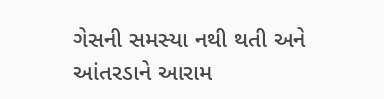ગેસની સમસ્યા નથી થતી અને આંતરડાને આરામ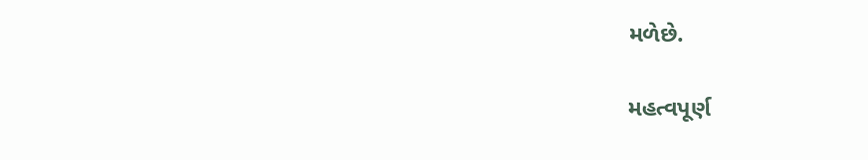મળેછે.

મહત્વપૂર્ણ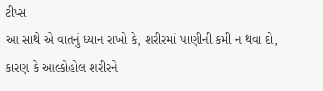ટીપ્સ
આ સાથે એ વાતનું ધ્યાન રાખો કે, શરીરમાં પાણીની કમી ન થવા દો, કારણ કે આલ્કોહોલ શરીરને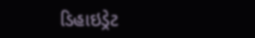ડિહાઇડ્રેટ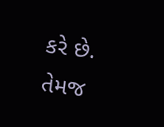કરે છે. તેમજ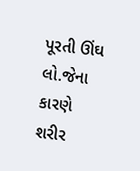પૂરતી ઊંઘ લો.જેના કારણે શરીર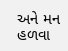અને મન હળવા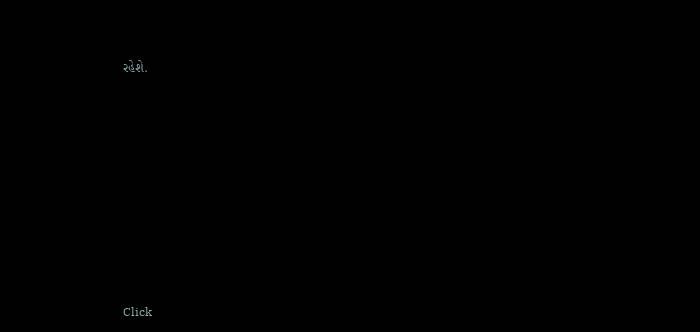રહેશે.












Click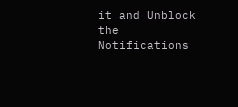it and Unblock the Notifications